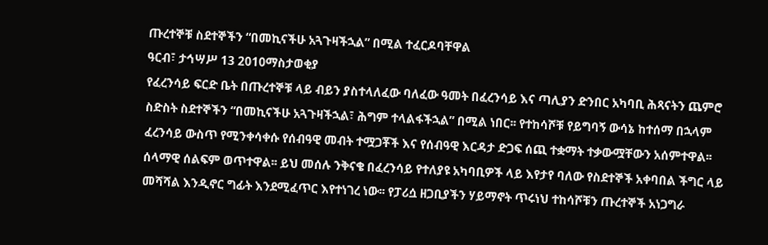ጡረተኞቹ ስደተኞችን “በመኪናችሁ አጓጉዛችኋል” በሚል ተፈርዶባቸዋል
ዓርብ፣ ታኅሣሥ 13 2010ማስታወቂያ
የፈረንሳይ ፍርድ ቤት በጡረተኞቹ ላይ ብይን ያስተላለፈው ባለፈው ዓመት በፈረንሳይ እና ጣሊያን ድንበር አካባቢ ሕጻናትን ጨምሮ ስድስት ስደተኞችን “በመኪናችሁ አጓጉዛችኋል፣ ሕግም ተላልፋችኋል” በሚል ነበር፡፡ የተከሳሾቹ የይግባኝ ውሳኔ ከተሰማ በኋላም ፈረንሳይ ውስጥ የሚንቀሳቀሱ የሰብዓዊ መብት ተሟጋቾች እና የሰብዓዊ እርዳታ ድጋፍ ሰጪ ተቋማት ተቃውሟቸውን አሰምተዋል፡፡ ሰላማዊ ሰልፍም ወጥተዋል፡፡ ይህ መሰሉ ንቅናቄ በፈረንሳይ የተለያዩ አካባቢዎች ላይ እየታየ ባለው የስደተኞች አቀባበል ችግር ላይ መሻሻል እንዲኖር ግፊት እንደሚፈጥር እየተነገረ ነው፡፡ የፓሪሷ ዘጋቢያችን ሃይማኖት ጥሩነህ ተከሳሾቹን ጡረተኞች አነጋግራ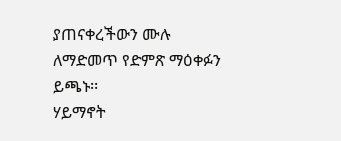ያጠናቀረችውን ሙሉ ለማድመጥ የድምጽ ማዕቀፉን ይጫኑ፡፡
ሃይማኖት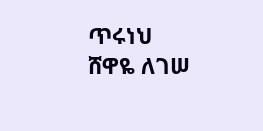ጥሩነህ
ሸዋዬ ለገሠ